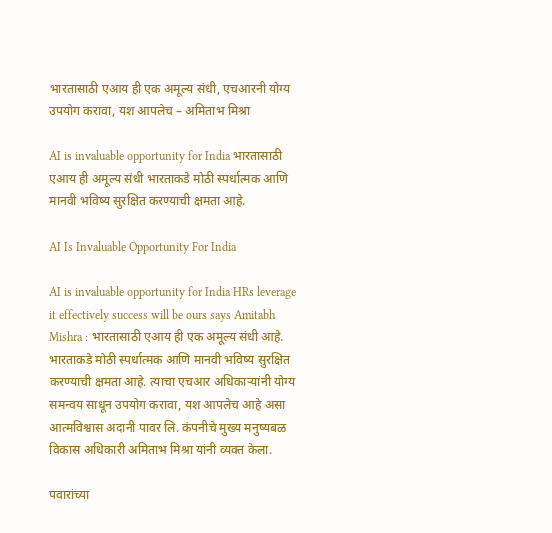भारतासाठी एआय ही एक अमूल्य संधी, एचआरनी योग्य उपयोग करावा, यश आपलेच – अमिताभ मिश्रा

AI is invaluable opportunity for India भारतासाठी एआय ही अमूल्य संधी भारताकडे मोठी स्पर्धात्मक आणि मानवी भविष्य सुरक्षित करण्याची क्षमता आहे.

AI Is Invaluable Opportunity For India

AI is invaluable opportunity for India HRs leverage it effectively success will be ours says Amitabh Mishra : भारतासाठी एआय ही एक अमूल्य संधी आहे. भारताकडे मोठी स्पर्धात्मक आणि मानवी भविष्य सुरक्षित करण्याची क्षमता आहे. त्याचा एचआर अधिकाऱ्यांनी योग्य समन्वय साधून उपयोग करावा, यश आपलेच आहे असा आत्मविश्वास अदानी पावर लि. कंपनीचे मुख्य मनुष्यबळ विकास अधिकारी अमिताभ मिश्रा यांनी व्यक्त केला.

पवारांच्या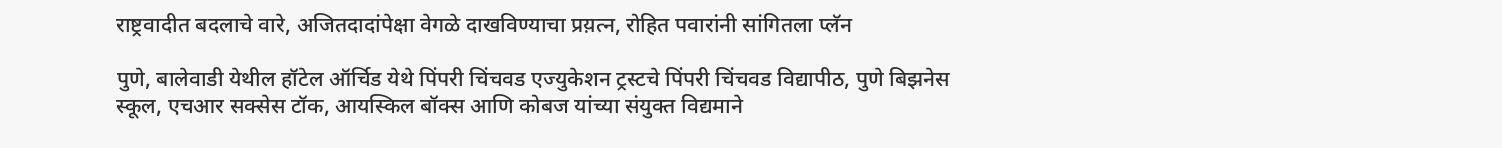राष्ट्रवादीत बदलाचे वारे, अजितदादांपेक्षा वेगळे दाखविण्याचा प्रय़त्न, रोहित पवारांनी सांगितला प्लॅन

पुणे, बालेवाडी येथील हॉटेल ऑर्चिड येथे पिंपरी चिंचवड एज्युकेशन ट्रस्टचे पिंपरी चिंचवड विद्यापीठ, पुणे बिझनेस स्कूल, एचआर सक्सेस टॉक, आयस्किल बॉक्स आणि कोबज यांच्या संयुक्त विद्यमाने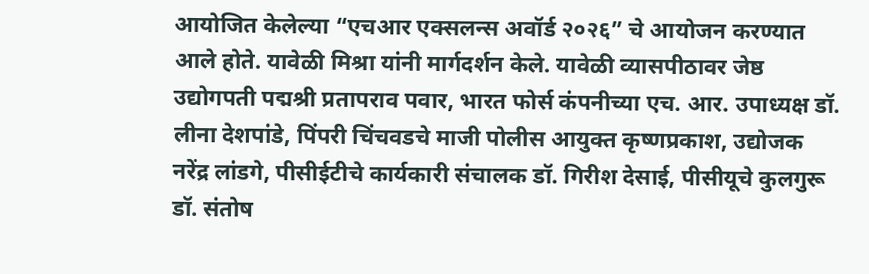आयोजित केलेल्या “एचआर एक्सलन्स अवॉर्ड २०२६” चे आयोजन करण्यात आले होते. यावेळी मिश्रा यांनी मार्गदर्शन केले. यावेळी व्यासपीठावर जेष्ठ उद्योगपती पद्मश्री प्रतापराव पवार, भारत फोर्स कंपनीच्या एच. आर. उपाध्यक्ष डॉ. लीना देशपांडे, पिंपरी चिंचवडचे माजी पोलीस आयुक्त कृष्णप्रकाश, उद्योजक नरेंद्र लांडगे, पीसीईटीचे कार्यकारी संचालक डॉ. गिरीश देसाई, पीसीयूचे कुलगुरू डॉ. संतोष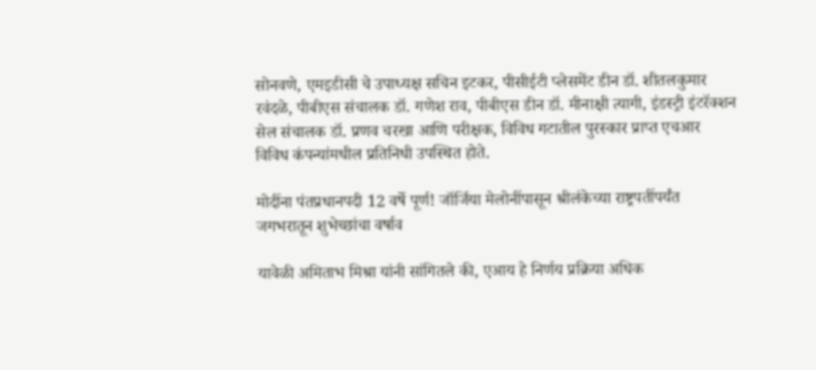सोनवणे, एमइडीसी चे उपाध्यक्ष सचिन इटकर, पीसीईटी प्लेसमेंट डीन डॉ. शीतलकुमार रवंदळे, पीबीएस संचालक डॉ. गणेश राव, पीबीएस डीन डॉ. मीनाक्षी त्यागी, इंडस्ट्री इंटरॅक्शन सेल संचालक डॉ. प्रणव चरखा आणि परीक्षक, विविध गटातील पुरस्कार प्राप्त एचआर विविध कंपन्यांमधील प्रतिनिधी उपस्थित होते.

मोदींना पंतप्रधानपदी 12 वर्षे पूर्ण! जॉर्जिया मेलोनींपासून श्रीलंकेच्या राष्ट्रपतींपर्यंत जगभरातून शुभेच्छांचा वर्षाव

यावेळी अमिताभ मिश्रा यांनी सांगितले की, एआय हे निर्णय प्रक्रिया अधिक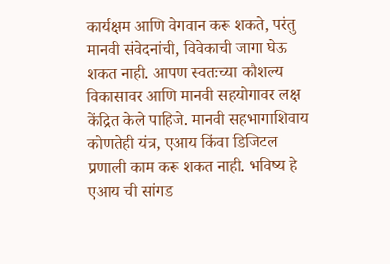कार्यक्षम आणि वेगवान करू शकते, परंतु मानवी संवेदनांची, विवेकाची जागा घेऊ शकत नाही. आपण स्वतःच्या कौशल्य विकासावर आणि मानवी सहयोगावर लक्ष केंद्रित केले पाहिजे. मानवी सहभागाशिवाय कोणतेही यंत्र, एआय किंवा डिजिटल प्रणाली काम करू शकत नाही. भविष्य हे एआय ची सांगड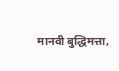मानवी बुद्धिमत्ता,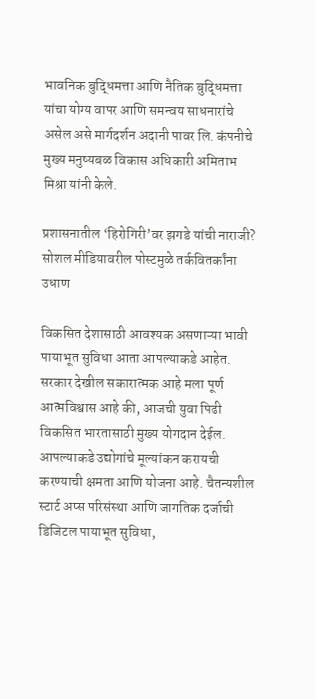भावनिक बुद्धिमत्ता आणि नैतिक बुद्धिमत्ता यांचा योग्य वापर आणि समन्वय साधनारांचे असेल असे मार्गदर्शन अदानी पावर लि. कंपनीचे मुख्य मनुष्यबळ विकास अधिकारी अमिताभ मिश्रा यांनी केले.

प्रशासनातील ‘हिरोगिरी’वर झगडे यांची नाराजी? सोशल मीडियावरील पोस्टमुळे तर्कवितर्कांना उधाण

विकसित देशासाठी आवश्यक असणाऱ्या भावी पायाभूत सुविधा आता आपल्याकडे आहेत. सरकार देखील सकारात्मक आहे मला पूर्ण आत्मविश्वास आहे की, आजची युवा पिढी विकसित भारतासाठी मुख्य योगदान देईल. आपल्याकडे उद्योगांचे मूल्यांकन करायची करण्याची क्षमता आणि योजना आहे. चैतन्यशील स्टार्ट अप्स परिसंस्था आणि जागतिक दर्जाची डिजिटल पायाभूत सुविधा,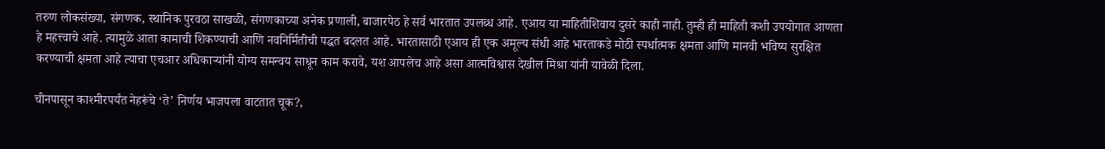तरुण लोकसंख्या, संगणक, स्थानिक पुरवठा साखळी, संगणकाच्या अनेक प्रणाली, बाजारपेठ हे सर्व भारतात उपलब्ध आहे. एआय या माहितीशिवाय दुसरे काही नाही. तुम्ही ही माहिती कशी उपयोगात आणता हे महत्त्वाचे आहे. त्यामुळे आता कामाची शिकण्याची आणि नवनिर्मितीची पद्धत बदलत आहे. भारतासाठी एआय ही एक अमूल्य संधी आहे भारताकडे मोठी स्पर्धात्मक क्षमता आणि मानवी भविष्य सुरक्षित करण्याची क्षमता आहे त्याचा एचआर अधिकाऱ्यांनी योग्य समन्वय साधून काम करावे, यश आपलेच आहे असा आत्मविश्वास देखील मिश्रा यांनी यावेळी दिला.

चीनपासून काश्मीरपर्यंत नेहरूंचे ‘ते’ निर्णय भाजपला वाटतात चूक?,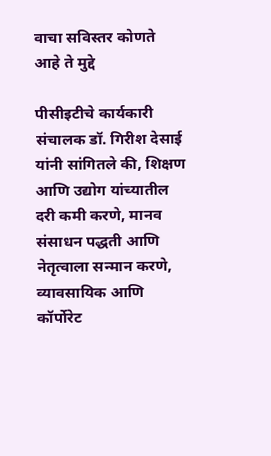वाचा सविस्तर कोणते आहे ते मुद्दे

पीसीइटीचे कार्यकारी संचालक डॉ. गिरीश देसाई यांनी सांगितले की, शिक्षण आणि उद्योग यांच्यातील दरी कमी करणे, मानव संसाधन पद्धती आणि नेतृत्वाला सन्मान करणे, व्यावसायिक आणि कॉर्पोरेट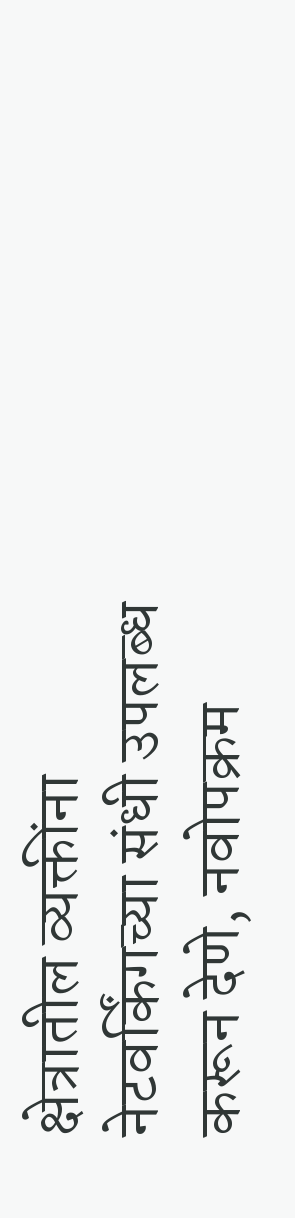क्षेत्रातील व्यक्तींना नेटवर्किंगच्या संधी उपलब्ध करून देणे, नवोपक्रम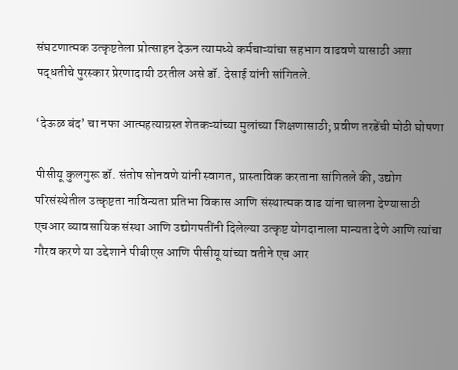संघटणात्मक उत्कृष्टतेला प्रोत्साहन देऊन त्यामध्ये कर्मचाऱ्यांचा सहभाग वाढवणे यासाठी अशा पद्धतीचे पुरस्कार प्रेरणादायी ठरतील असे डॉ. देसाई यांनी सांगितले.

‘देऊळ बंद’ चा नफा आत्महत्याग्रस्त शेतकऱ्यांच्या मुलांच्या शिक्षणासाठी; प्रवीण तरडेंची मोठी घोषणा

पीसीयू कुलगुरू डॉ. संतोष सोनवणे यांनी स्वागत, प्रास्ताविक करताना सांगितले की, उद्योग परिसंस्थेतील उत्कृष्टता नाविन्यता प्रतिभा विकास आणि संस्थात्मक वाढ यांना चालना देण्यासाठी एचआर व्यावसायिक संस्था आणि उद्योगपतींनी दिलेल्या उत्कृष्ट योगदानाला मान्यता देणे आणि त्यांचा गौरव करणे या उद्देशाने पीबीएस आणि पीसीयू यांच्या वतीने एच आर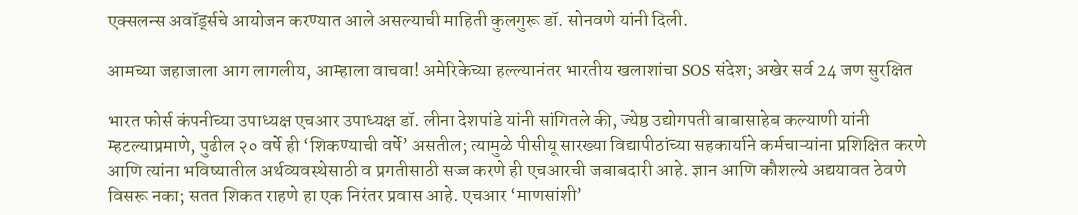एक्सलन्स अवॉर्ड्सचे आयोजन करण्यात आले असल्याची माहिती कुलगुरू डॉ. सोनवणे यांनी दिली.

आमच्या जहाजाला आग लागलीय, आम्हाला वाचवा! अमेरिकेच्या हल्ल्यानंतर भारतीय खलाशांचा SOS संदेश; अखेर सर्व 24 जण सुरक्षित

भारत फोर्स कंपनीच्या उपाध्यक्ष एचआर उपाध्यक्ष डॉ. लीना देशपांडे यांनी सांगितले की, ज्येष्ठ उद्योगपती बाबासाहेब कल्याणी यांनी म्हटल्याप्रमाणे, पुढील २० वर्षे ही ‘शिकण्याची वर्षे’ असतील; त्यामुळे पीसीयू सारख्या विद्यापीठांच्या सहकार्याने कर्मचाऱ्यांना प्रशिक्षित करणे आणि त्यांना भविष्यातील अर्थव्यवस्थेसाठी व प्रगतीसाठी सज्ज करणे ही एचआरची जबाबदारी आहे. ज्ञान आणि कौशल्ये अद्ययावत ठेवणे विसरू नका; सतत शिकत राहणे हा एक निरंतर प्रवास आहे. एचआर ‘माणसांशी’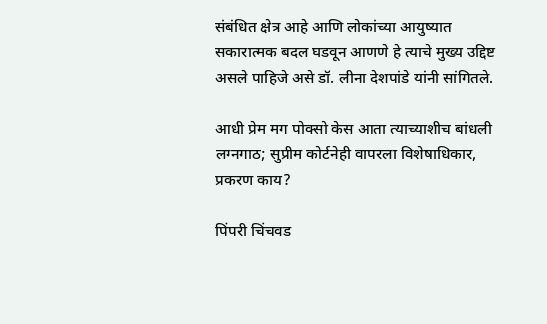संबंधित क्षेत्र आहे आणि लोकांच्या आयुष्यात सकारात्मक बदल घडवून आणणे हे त्याचे मुख्य उद्दिष्ट असले पाहिजे असे डॉ. लीना देशपांडे यांनी सांगितले.

आधी प्रेम मग पोक्सो केस आता त्याच्याशीच बांधली लग्नगाठ; सुप्रीम कोर्टनेही वापरला विशेषाधिकार, प्रकरण काय?

पिंपरी चिंचवड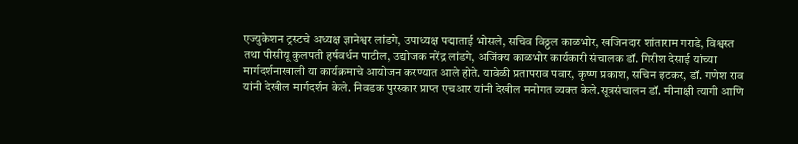एज्युकेशन ट्रस्टचे अध्यक्ष ज्ञानेश्वर लांडगे, उपाध्यक्ष पद्माताई भोसले, सचिव विठ्ठल काळभोर, खजिनदार शांताराम गराडे, विश्वस्त तथा पीसीयू कुलपती हर्षवर्धन पाटील, उद्योजक नरेंद्र लांडगे, अजिंक्य काळभोर कार्यकारी संचालक डॉ. गिरीश देसाई यांच्या मार्गदर्शनाखाली या कार्यक्रमाचे आयोजन करण्यात आले होते. यावेळी प्रतापराव पवार, कृष्ण प्रकाश, सचिन इटकर, डॉ. गणेश राव यांनी देखील मार्गदर्शन केले. निवडक पुरस्कार प्राप्त एचआर यांनी देखील मनोगत व्यक्त केले.सूत्रसंचालन डॉ. मीनाक्षी त्यागी आणि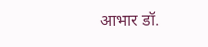आभार डॉ.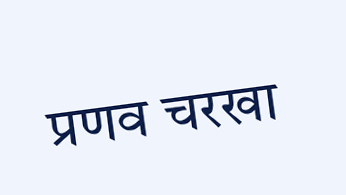प्रणव चरखा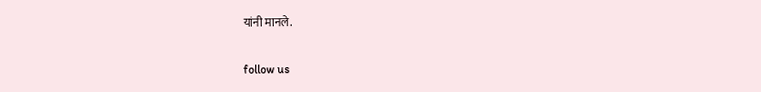यांनी मानले.

follow us